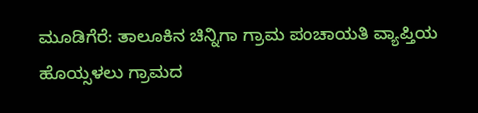ಮೂಡಿಗೆರೆ: ತಾಲೂಕಿನ ಚಿನ್ನಿಗಾ ಗ್ರಾಮ ಪಂಚಾಯತಿ ವ್ಯಾಪ್ತಿಯ ಹೊಯ್ಸಳಲು ಗ್ರಾಮದ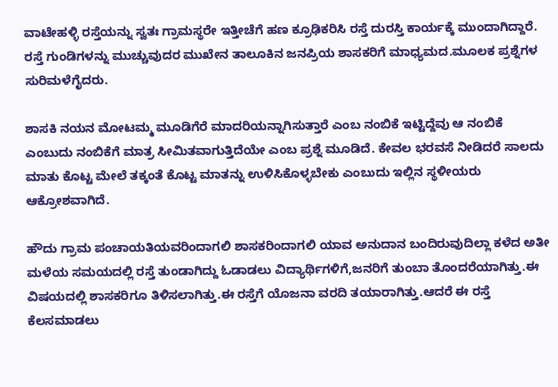ವಾಟೇಹಳ್ಳಿ ರಸ್ತೆಯನ್ನು ಸ್ವತಃ ಗ್ರಾಮಸ್ಥರೇ ಇತ್ತೀಚೆಗೆ ಹಣ ಕ್ರೂಢಿಕರಿಸಿ ರಸ್ತೆ ದುರಸ್ತಿ ಕಾರ್ಯಕ್ಕೆ ಮುಂದಾಗಿದ್ದಾರೆ.
ರಸ್ತೆ ಗುಂಡಿಗಳನ್ನು ಮುಚ್ಚುವುದರ ಮುಖೇನ ತಾಲೂಕಿನ ಜನಪ್ರಿಯ ಶಾಸಕರಿಗೆ ಮಾಧ್ಯಮದ.ಮೂಲಕ ಪ್ರಶ್ನೆಗಳ ಸುರಿಮಳೆಗೈದರು.

ಶಾಸಕಿ ನಯನ ಮೋಟಮ್ಮ ಮೂಡಿಗೆರೆ ಮಾದರಿಯನ್ನಾಗಿಸುತ್ತಾರೆ ಎಂಬ ನಂಬಿಕೆ ಇಟ್ಟಿದ್ದೆವು ಆ ನಂಬಿಕೆ ಎಂಬುದು ನಂಬಿಕೆಗೆ ಮಾತ್ರ ಸೀಮಿತವಾಗುತ್ತಿದೆಯೇ ಎಂಬ ಪ್ರಶ್ನೆ ಮೂಡಿದೆ. ಕೇವಲ ಭರವಸೆ ನೀಡಿದರೆ ಸಾಲದು ಮಾತು ಕೊಟ್ಟ ಮೇಲೆ ತಕ್ಕಂತೆ ಕೊಟ್ಟ ಮಾತನ್ನು ಉಳಿಸಿಕೊಳ್ಳಬೇಕು ಎಂಬುದು ಇಲ್ಲಿನ ಸ್ಥಳೀಯರು ಆಕ್ರೋಶವಾಗಿದೆ.

ಹೌದು ಗ್ರಾಮ ಪಂಚಾಯತಿಯವರಿಂದಾಗಲಿ ಶಾಸಕರಿಂದಾಗಲಿ ಯಾವ ಅನುದಾನ ಬಂದಿರುವುದಿಲ್ಲಾ ಕಳೆದ ಅತೀ ಮಳೆಯ ಸಮಯದಲ್ಲಿ ರಸ್ತೆ ತುಂಡಾಗಿದ್ದು ಓಡಾಡಲು ವಿದ್ಯಾರ್ಥಿಗಳಿಗೆ,ಜನರಿಗೆ ತುಂಬಾ ತೊಂದರೆಯಾಗಿತ್ತು.ಈ ವಿಷಯದಲ್ಲಿ ಶಾಸಕರಿಗೂ ತಿಳಿಸಲಾಗಿತ್ತು.ಈ ರಸ್ತೆಗೆ ಯೊಜನಾ ವರದಿ ತಯಾರಾಗಿತ್ತು.ಆದರೆ ಈ ರಸ್ತೆ ಕೆಲಸಮಾಡಲು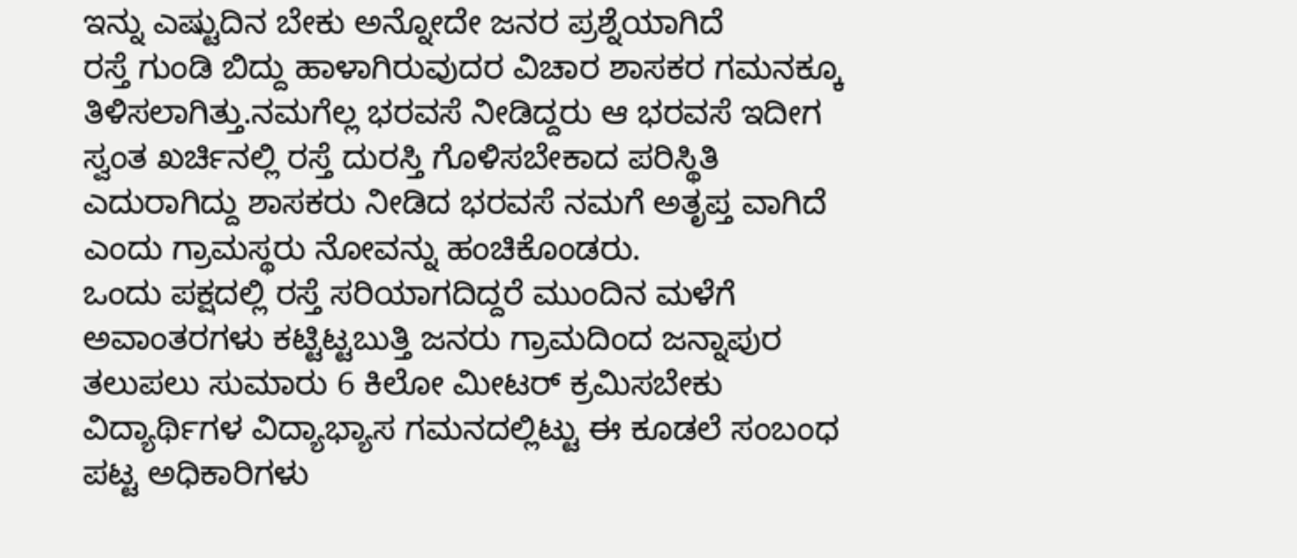ಇನ್ನು ಎಷ್ಟುದಿನ ಬೇಕು ಅನ್ನೋದೇ ಜನರ ಪ್ರಶ್ನೆಯಾಗಿದೆ
ರಸ್ತೆ ಗುಂಡಿ ಬಿದ್ದು ಹಾಳಾಗಿರುವುದರ ವಿಚಾರ ಶಾಸಕರ ಗಮನಕ್ಕೂ ತಿಳಿಸಲಾಗಿತ್ತು.ನಮಗೆಲ್ಲ ಭರವಸೆ ನೀಡಿದ್ದರು ಆ ಭರವಸೆ ಇದೀಗ ಸ್ವಂತ ಖರ್ಚಿನಲ್ಲಿ ರಸ್ತೆ ದುರಸ್ತಿ ಗೊಳಿಸಬೇಕಾದ ಪರಿಸ್ಥಿತಿ ಎದುರಾಗಿದ್ದು ಶಾಸಕರು ನೀಡಿದ ಭರವಸೆ ನಮಗೆ ಅತೃಪ್ತ ವಾಗಿದೆ ಎಂದು ಗ್ರಾಮಸ್ಥರು ನೋವನ್ನು ಹಂಚಿಕೊಂಡರು.
ಒಂದು ಪಕ್ಷದಲ್ಲಿ ರಸ್ತೆ ಸರಿಯಾಗದಿದ್ದರೆ ಮುಂದಿನ ಮಳೆಗೆ ಅವಾಂತರಗಳು ಕಟ್ಟಿಟ್ಟಬುತ್ತಿ ಜನರು ಗ್ರಾಮದಿಂದ ಜನ್ನಾಪುರ ತಲುಪಲು ಸುಮಾರು 6 ಕಿಲೋ ಮೀಟರ್ ಕ್ರಮಿಸಬೇಕು ವಿದ್ಯಾರ್ಥಿಗಳ ವಿದ್ಯಾಭ್ಯಾಸ ಗಮನದಲ್ಲಿಟ್ಟು ಈ ಕೂಡಲೆ ಸಂಬಂಧ ಪಟ್ಟ ಅಧಿಕಾರಿಗಳು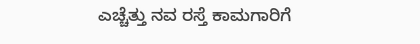ಎಚ್ಚೆತ್ತು ನವ ರಸ್ತೆ ಕಾಮಗಾರಿಗೆ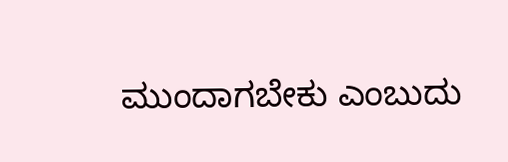ಮುಂದಾಗಬೇಕು ಎಂಬುದು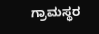ಗ್ರಾಮಸ್ಥರ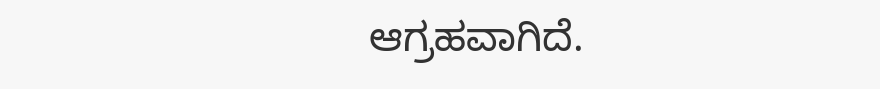ಆಗ್ರಹವಾಗಿದೆ.